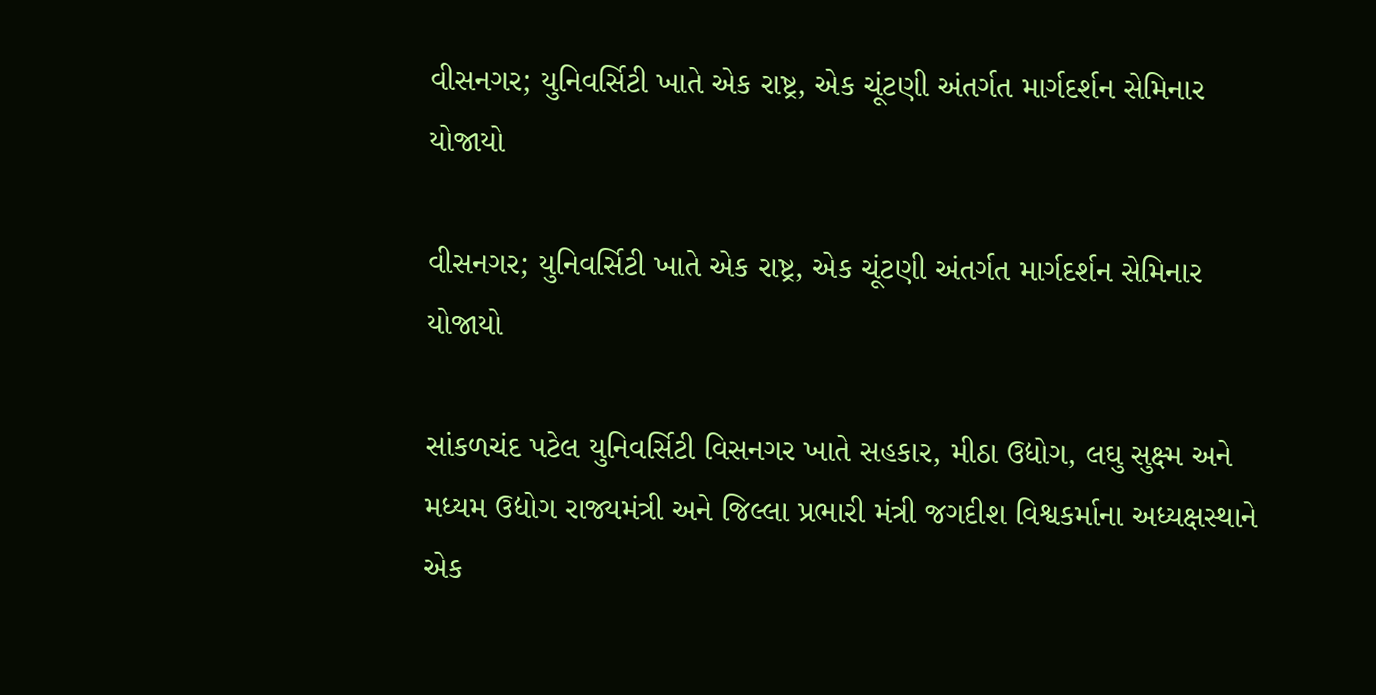વીસનગર; યુનિવર્સિટી ખાતે એક રાષ્ટ્ર, એક ચૂંટણી અંતર્ગત માર્ગદર્શન સેમિનાર યોજાયો

વીસનગર; યુનિવર્સિટી ખાતે એક રાષ્ટ્ર, એક ચૂંટણી અંતર્ગત માર્ગદર્શન સેમિનાર યોજાયો

સાંકળચંદ પટેલ યુનિવર્સિટી વિસનગર ખાતે સહકાર, મીઠા ઉદ્યોગ, લઘુ સુક્ષ્મ અને મધ્યમ ઉદ્યોગ રાજ્યમંત્રી અને જિલ્લા પ્રભારી મંત્રી જગદીશ વિશ્વકર્માના અધ્યક્ષસ્થાને એક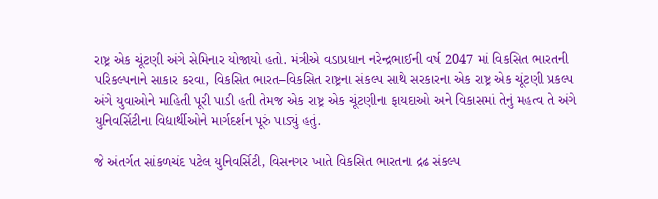રાષ્ટ્ર એક ચૂંટણી અંગે સેમિનાર યોજાયો હતો. મંત્રીએ વડાપ્રધાન નરેન્દ્રભાઈની વર્ષ 2047 માં વિકસિત ભારતની પરિકલ્પનાને સાકાર કરવા, વિકસિત ભારત–વિકસિત રાષ્ટ્રના સંકલ્પ સાથે સરકારના એક રાષ્ટ્ર એક ચૂંટણી પ્રકલ્પ અંગે યુવાઓને માહિતી પૂરી પાડી હતી તેમજ એક રાષ્ટ્ર એક ચૂંટણીના ફાયદાઓ અને વિકાસમાં તેનું મહત્વ તે અંગે યુનિવર્સિટીના વિદ્યાર્થીઓને માર્ગદર્શન પૂરું પાડ્યું હતું.

જે અંતર્ગત સાંકળચંદ પટેલ યુનિવર્સિટી, વિસનગર ખાતે વિકસિત ભારતના દ્રઢ સંકલ્પ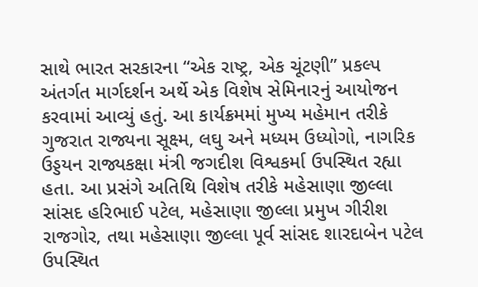સાથે ભારત સરકારના “એક રાષ્ટ્ર, એક ચૂંટણી” પ્રકલ્પ અંતર્ગત માર્ગદર્શન અર્થે એક વિશેષ સેમિનારનું આયોજન કરવામાં આવ્યું હતું. આ કાર્યક્રમમાં મુખ્ય મહેમાન તરીકે ગુજરાત રાજ્યના સૂક્ષ્મ, લઘુ અને મધ્યમ ઉધ્યોગો, નાગરિક ઉડ્ડયન રાજ્યકક્ષા મંત્રી જગદીશ વિશ્વકર્મા ઉપસ્થિત રહ્યા હતા. આ પ્રસંગે અતિથિ વિશેષ તરીકે મહેસાણા જીલ્લા સાંસદ હરિભાઈ પટેલ, મહેસાણા જીલ્લા પ્રમુખ ગીરીશ રાજગોર, તથા મહેસાણા જીલ્લા પૂર્વ સાંસદ શારદાબેન પટેલ ઉપસ્થિત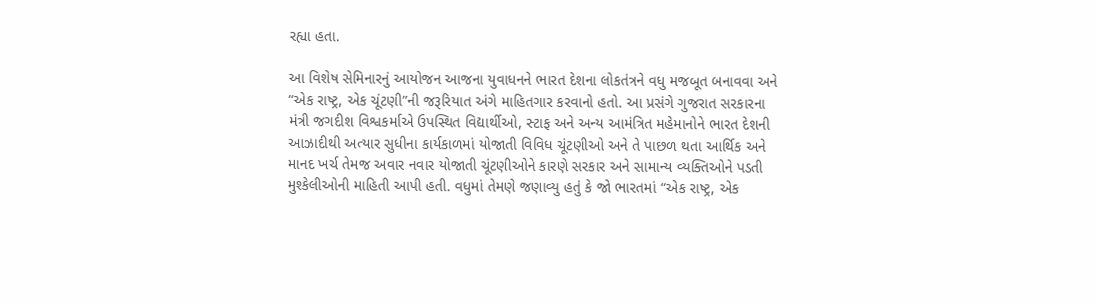રહ્યા હતા.

આ વિશેષ સેમિનારનું આયોજન આજના યુવાધનને ભારત દેશના લોકતંત્રને વધુ મજબૂત બનાવવા અને “એક રાષ્ટ્ર, એક ચૂંટણી”ની જરૂરિયાત અંગે માહિતગાર કરવાનો હતો. આ પ્રસંગે ગુજરાત સરકારના મંત્રી જગદીશ વિશ્વકર્માએ ઉપસ્થિત વિદ્યાર્થીઓ, સ્ટાફ અને અન્ય આમંત્રિત મહેમાનોને ભારત દેશની આઝાદીથી અત્યાર સુધીના કાર્યકાળમાં યોજાતી વિવિધ ચૂંટણીઓ અને તે પાછળ થતા આર્થિક અને માનદ ખર્ચ તેમજ અવાર નવાર યોજાતી ચૂંટણીઓને કારણે સરકાર અને સામાન્ય વ્યક્તિઓને પડતી મુશ્કેલીઓની માહિતી આપી હતી. વધુમાં તેમણે જણાવ્યુ હતું કે જો ભારતમાં “એક રાષ્ટ્ર, એક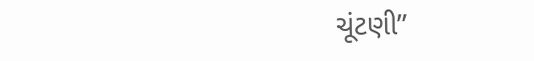ચૂંટણી”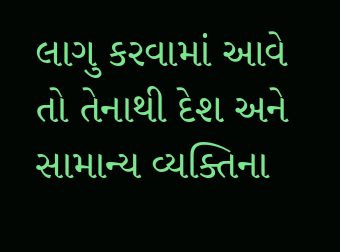લાગુ કરવામાં આવે તો તેનાથી દેશ અને સામાન્ય વ્યક્તિના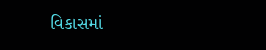વિકાસમાં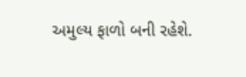અમુલ્ય ફાળો બની રહેશે.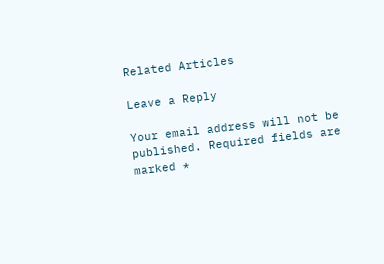Related Articles

Leave a Reply

Your email address will not be published. Required fields are marked *